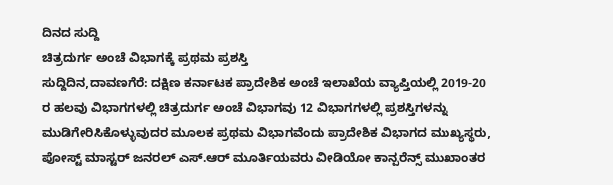ದಿನದ ಸುದ್ದಿ
ಚಿತ್ರದುರ್ಗ ಅಂಚೆ ವಿಭಾಗಕ್ಕೆ ಪ್ರಥಮ ಪ್ರಶಸ್ತಿ
ಸುದ್ದಿದಿನ,ದಾವಣಗೆರೆ: ದಕ್ಷಿಣ ಕರ್ನಾಟಕ ಪ್ರಾದೇಶಿಕ ಅಂಚೆ ಇಲಾಖೆಯ ವ್ಯಾಪ್ತಿಯಲ್ಲಿ 2019-20 ರ ಹಲವು ವಿಭಾಗಗಳಲ್ಲಿ ಚಿತ್ರದುರ್ಗ ಅಂಚೆ ವಿಭಾಗವು 12 ವಿಭಾಗಗಳಲ್ಲಿ ಪ್ರಶಸ್ತಿಗಳನ್ನು ಮುಡಿಗೇರಿಸಿಕೊಳ್ಳುವುದರ ಮೂಲಕ ಪ್ರಥಮ ವಿಭಾಗವೆಂದು ಪ್ರಾದೇಶಿಕ ವಿಭಾಗದ ಮುಖ್ಯಸ್ಥರು, ಪೋಸ್ಟ್ ಮಾಸ್ಟರ್ ಜನರಲ್ ಎಸ್.ಆರ್ ಮೂರ್ತಿಯವರು ವೀಡಿಯೋ ಕಾನ್ಪರೆನ್ಸ್ ಮುಖಾಂತರ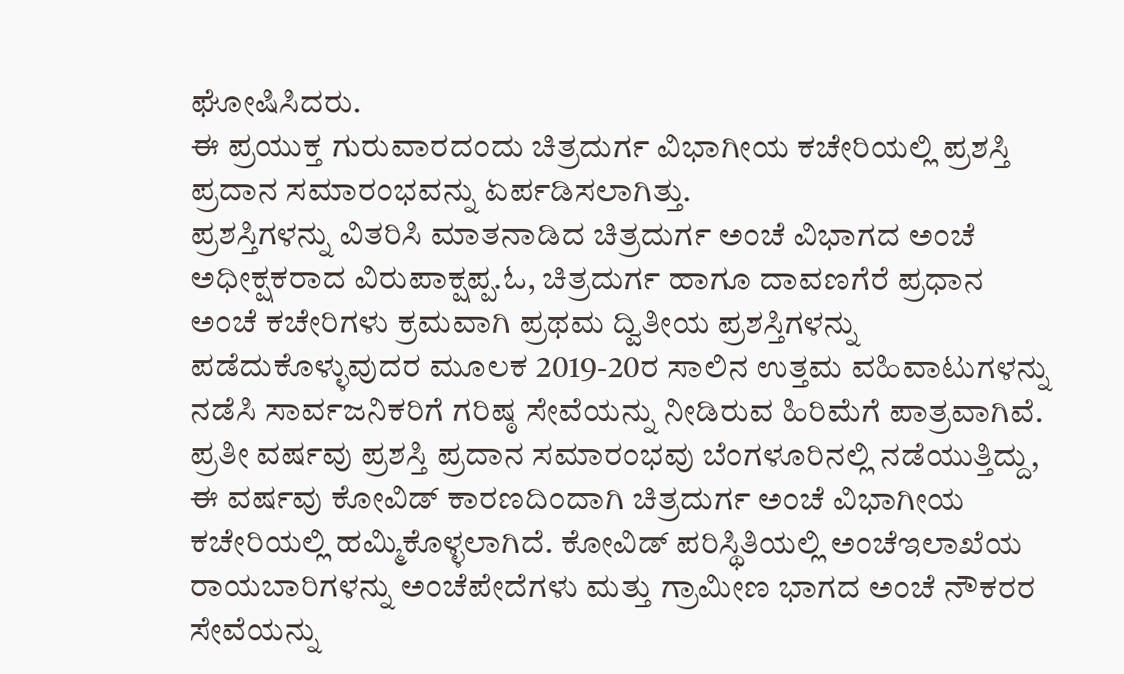ಘೋಷಿಸಿದರು.
ಈ ಪ್ರಯುಕ್ತ ಗುರುವಾರದಂದು ಚಿತ್ರದುರ್ಗ ವಿಭಾಗೀಯ ಕಚೇರಿಯಲ್ಲಿ ಪ್ರಶಸ್ತಿ ಪ್ರದಾನ ಸಮಾರಂಭವನ್ನು ಏರ್ಪಡಿಸಲಾಗಿತ್ತು.
ಪ್ರಶಸ್ತಿಗಳನ್ನು ವಿತರಿಸಿ ಮಾತನಾಡಿದ ಚಿತ್ರದುರ್ಗ ಅಂಚೆ ವಿಭಾಗದ ಅಂಚೆ ಅಧೀಕ್ಷಕರಾದ ವಿರುಪಾಕ್ಷಪ್ಪ.ಓ, ಚಿತ್ರದುರ್ಗ ಹಾಗೂ ದಾವಣಗೆರೆ ಪ್ರಧಾನ ಅಂಚೆ ಕಚೇರಿಗಳು ಕ್ರಮವಾಗಿ ಪ್ರಥಮ ದ್ವಿತೀಯ ಪ್ರಶಸ್ತಿಗಳನ್ನು ಪಡೆದುಕೊಳ್ಳುವುದರ ಮೂಲಕ 2019-20ರ ಸಾಲಿನ ಉತ್ತಮ ವಹಿವಾಟುಗಳನ್ನು ನಡೆಸಿ ಸಾರ್ವಜನಿಕರಿಗೆ ಗರಿಷ್ಠ ಸೇವೆಯನ್ನು ನೀಡಿರುವ ಹಿರಿಮೆಗೆ ಪಾತ್ರವಾಗಿವೆ.
ಪ್ರತೀ ವರ್ಷವು ಪ್ರಶಸ್ತಿ ಪ್ರದಾನ ಸಮಾರಂಭವು ಬೆಂಗಳೂರಿನಲ್ಲಿ ನಡೆಯುತ್ತಿದ್ದು, ಈ ವರ್ಷವು ಕೋವಿಡ್ ಕಾರಣದಿಂದಾಗಿ ಚಿತ್ರದುರ್ಗ ಅಂಚೆ ವಿಭಾಗೀಯ ಕಚೇರಿಯಲ್ಲಿ ಹಮ್ಮಿಕೊಳ್ಳಲಾಗಿದೆ. ಕೋವಿಡ್ ಪರಿಸ್ಥಿತಿಯಲ್ಲಿ ಅಂಚೆಇಲಾಖೆಯ ರಾಯಬಾರಿಗಳನ್ನು ಅಂಚೆಪೇದೆಗಳು ಮತ್ತು ಗ್ರಾಮೀಣ ಭಾಗದ ಅಂಚೆ ನೌಕರರ ಸೇವೆಯನ್ನು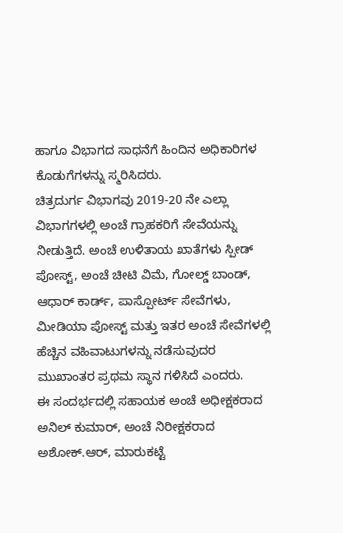ಹಾಗೂ ವಿಭಾಗದ ಸಾಧನೆಗೆ ಹಿಂದಿನ ಅಧಿಕಾರಿಗಳ ಕೊಡುಗೆಗಳನ್ನು ಸ್ಮರಿಸಿದರು.
ಚಿತ್ರದುರ್ಗ ವಿಭಾಗವು 2019-20 ನೇ ಎಲ್ಲಾ ವಿಭಾಗಗಳಲ್ಲಿ ಅಂಚೆ ಗ್ರಾಹಕರಿಗೆ ಸೇವೆಯನ್ನು ನೀಡುತ್ತಿದೆ. ಅಂಚೆ ಉಳಿತಾಯ ಖಾತೆಗಳು ಸ್ಪೀಡ್ ಪೋಸ್ಟ್, ಅಂಚೆ ಚೀಟಿ ವಿಮೆ, ಗೋಲ್ಡ್ ಬಾಂಡ್, ಆಧಾರ್ ಕಾರ್ಡ್, ಪಾಸ್ಪೋರ್ಟ್ ಸೇವೆಗಳು, ಮೀಡಿಯಾ ಪೋಸ್ಟ್ ಮತ್ತು ಇತರ ಅಂಚೆ ಸೇವೆಗಳಲ್ಲಿ ಹೆಚ್ಚಿನ ವಹಿವಾಟುಗಳನ್ನು ನಡೆಸುವುದರ ಮುಖಾಂತರ ಪ್ರಥಮ ಸ್ಥಾನ ಗಳಿಸಿದೆ ಎಂದರು.
ಈ ಸಂದರ್ಭದಲ್ಲಿ ಸಹಾಯಕ ಅಂಚೆ ಅಧೀಕ್ಷಕರಾದ ಅನಿಲ್ ಕುಮಾರ್, ಅಂಚೆ ನಿರೀಕ್ಷಕರಾದ ಅಶೋಕ್.ಆರ್, ಮಾರುಕಟ್ಟೆ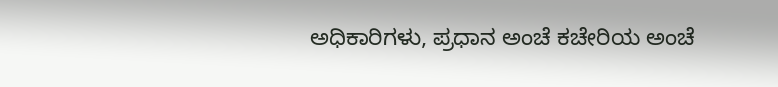ಅಧಿಕಾರಿಗಳು, ಪ್ರಧಾನ ಅಂಚೆ ಕಚೇರಿಯ ಅಂಚೆ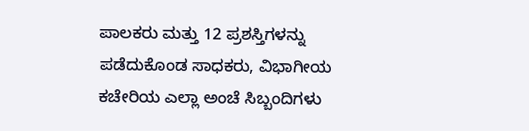ಪಾಲಕರು ಮತ್ತು 12 ಪ್ರಶಸ್ತಿಗಳನ್ನು ಪಡೆದುಕೊಂಡ ಸಾಧಕರು, ವಿಭಾಗೀಯ ಕಚೇರಿಯ ಎಲ್ಲಾ ಅಂಚೆ ಸಿಬ್ಬಂದಿಗಳು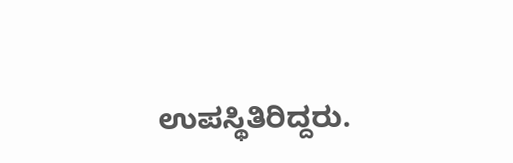ಉಪಸ್ಥಿತಿರಿದ್ದರು.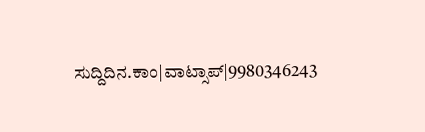ಸುದ್ದಿದಿನ.ಕಾಂ|ವಾಟ್ಸಾಪ್|9980346243